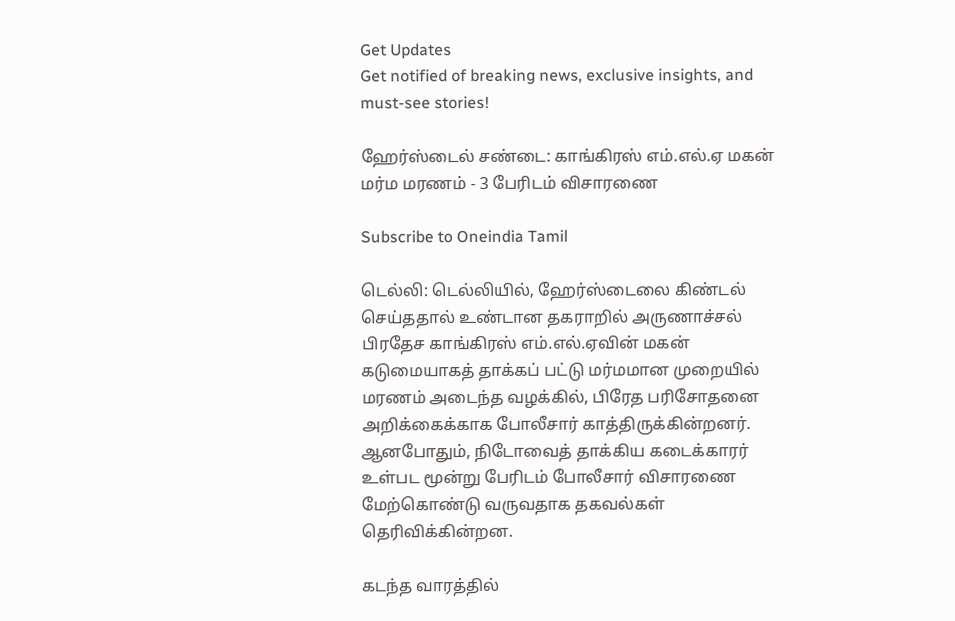Get Updates
Get notified of breaking news, exclusive insights, and must-see stories!

ஹேர்ஸ்டைல் சண்டை: காங்கிரஸ் எம்.எல்.ஏ மகன் மர்ம மரணம் - 3 பேரிடம் விசாரணை

Subscribe to Oneindia Tamil

டெல்லி: டெல்லியில், ஹேர்ஸ்டைலை கிண்டல் செய்ததால் உண்டான தகராறில் அருணாச்சல் பிரதேச காங்கிரஸ் எம்.எல்.ஏவின் மகன் கடுமையாகத் தாக்கப் பட்டு மர்மமான முறையில் மரணம் அடைந்த வழக்கில், பிரேத பரிசோதனை அறிக்கைக்காக போலீசார் காத்திருக்கின்றனர். ஆனபோதும், நிடோவைத் தாக்கிய கடைக்காரர் உள்பட மூன்று பேரிடம் போலீசார் விசாரணை மேற்கொண்டு வருவதாக தகவல்கள் தெரிவிக்கின்றன.

கடந்த வாரத்தில்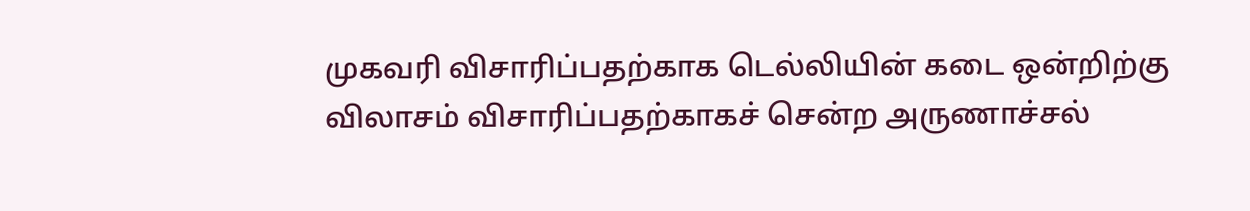முகவரி விசாரிப்பதற்காக டெல்லியின் கடை ஒன்றிற்கு விலாசம் விசாரிப்பதற்காகச் சென்ற அருணாச்சல்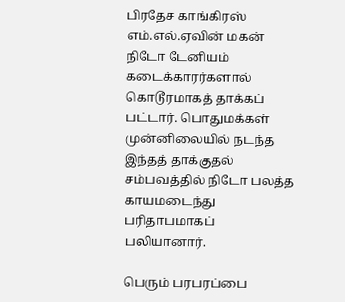பிரதேச காங்கிரஸ் எம்.எல்.ஏவின் மகன் நிடோ டேனியம் கடைக்காரர்களால் கொடூரமாகத் தாக்கப் பட்டார். பொதுமக்கள் முன்னிலையில் நடந்த இந்தத் தாக்குதல் சம்பவத்தில் நிடோ பலத்த காயமடைந்து பரிதாபமாகப் பலியானார்.

பெரும் பரபரப்பை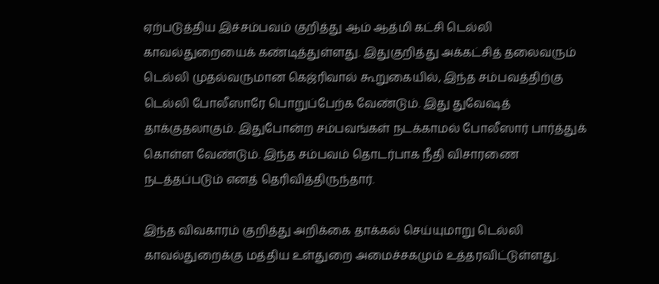ஏற்படுத்திய இச்சம்பவம் குறித்து ஆம் ஆத்மி கட்சி டெல்லி காவல்துறையைக் கண்டித்துள்ளது. இதுகுறித்து அக்கட்சித் தலைவரும் டெல்லி முதல்வருமான கெஜ்ரிவால் கூறுகையில், இந்த சம்பவத்திற்கு டெல்லி போலீஸாரே பொறுப்பேற்க வேண்டும். இது துவேஷத் தாக்குதலாகும். இதுபோன்ற சம்பவங்கள் நடக்காமல் போலீஸார் பார்த்துக் கொள்ள வேண்டும். இந்த சம்பவம் தொடர்பாக நீதி விசாரணை நடத்தப்படும் எனத் தெரிவித்திருந்தார்.

இந்த விவகாரம் குறித்து அறிக்கை தாக்கல் செய்யுமாறு டெல்லி காவல்துறைக்கு மத்திய உள்துறை அமைச்சகமும் உத்தரவிட்டுள்ளது.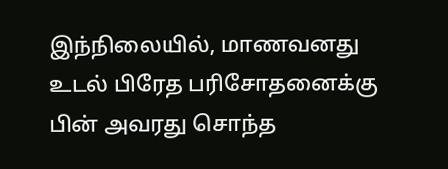இந்நிலையில், மாணவனது உடல் பிரேத பரிசோதனைக்கு பின் அவரது சொந்த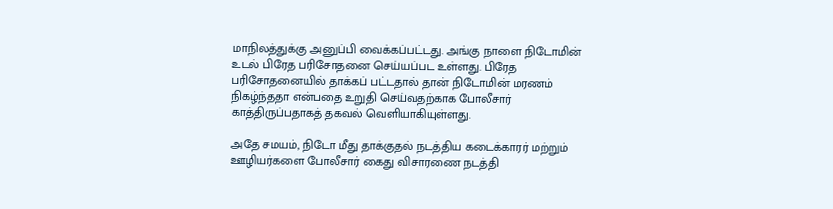மாநிலத்துக்கு அனுப்பி வைக்கப்பட்டது. அங்கு நாளை நிடோமின் உடல் பிரேத பரிசோதனை செய்யப்பட உள்ளது. பிரேத பரிசோதனையில் தாக்கப் பட்டதால் தான் நிடோமின் மரணம் நிகழ்ந்ததா என்பதை உறுதி செய்வதற்காக போலீசார் காத்திருப்பதாகத் தகவல் வெளியாகியுள்ளது.

அதே சமயம், நிடோ மீது தாக்குதல் நடத்திய கடைக்காரர் மற்றும் ஊழியர்களை போலீசார் கைது விசாரணை நடத்தி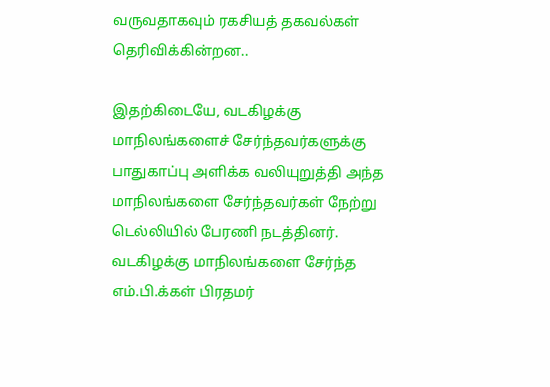வருவதாகவும் ரகசியத் தகவல்கள் தெரிவிக்கின்றன..

இதற்கிடையே, வடகிழக்கு மாநிலங்களைச் சேர்ந்தவர்களுக்கு பாதுகாப்பு அளிக்க வலியுறுத்தி அந்த மாநிலங்களை சேர்ந்தவர்கள் நேற்று டெல்லியில் பேரணி நடத்தினர். வடகிழக்கு மாநிலங்களை சேர்ந்த எம்.பி.க்கள் பிரதமர்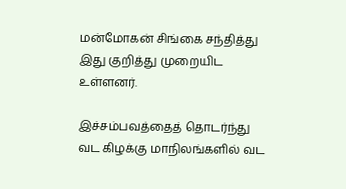மன்மோகன் சிங்கை சந்தித்து இது குறித்து முறையிட உள்ளனர்.

இச்சம்பவத்தைத் தொடர்ந்து வட கிழக்கு மாநிலங்களில் வட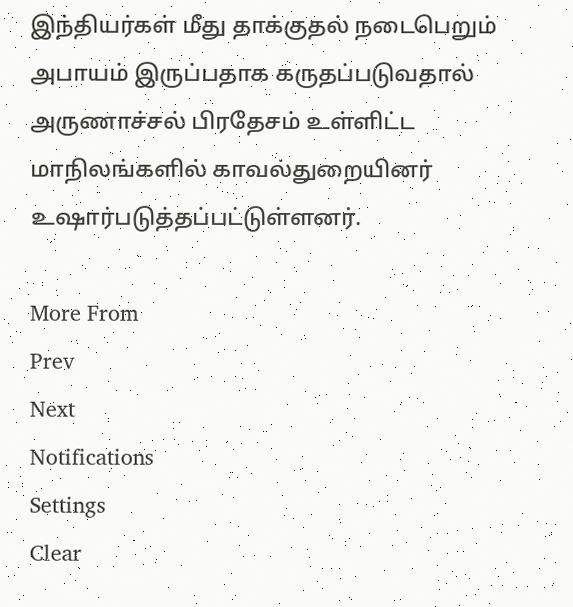இந்தியர்கள் மீது தாக்குதல் நடைபெறும் அபாயம் இருப்பதாக கருதப்படுவதால் அருணாச்சல் பிரதேசம் உள்ளிட்ட மாநிலங்களில் காவல்துறையினர் உஷார்படுத்தப்பட்டுள்ளனர்.

More From
Prev
Next
Notifications
Settings
Clear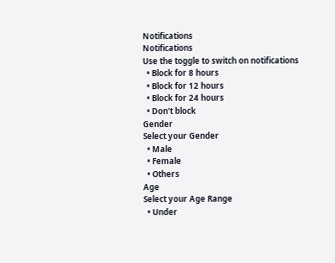Notifications
Notifications
Use the toggle to switch on notifications
  • Block for 8 hours
  • Block for 12 hours
  • Block for 24 hours
  • Don't block
Gender
Select your Gender
  • Male
  • Female
  • Others
Age
Select your Age Range
  • Under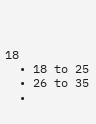18
  • 18 to 25
  • 26 to 35
  •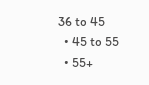36 to 45
  • 45 to 55
  • 55+